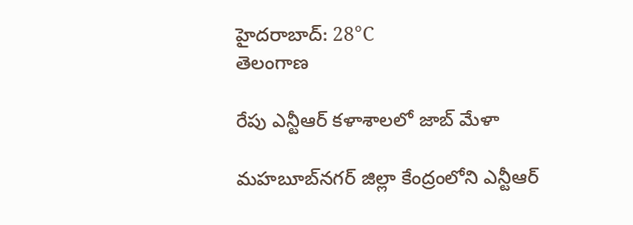హైదరాబాద్: 28°C
తెలంగాణ

రేపు ఎన్టీఆర్‌ కళాశాలలో జాబ్‌ మేళా

మహబూబ్‌నగర్‌ జిల్లా కేంద్రంలోని ఎన్టీఆర్‌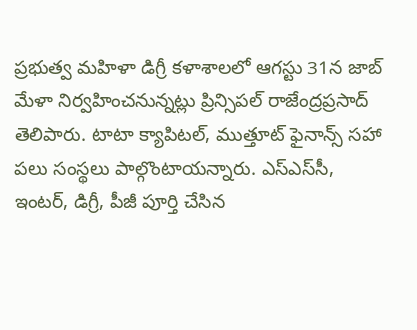ప్రభుత్వ మహిళా డిగ్రీ కళాశాలలో ఆగస్టు 31న జాబ్‌ మేళా నిర్వహించనున్నట్లు ప్రిన్సిపల్‌ రాజేంద్రప్రసాద్‌ తెలిపారు. టాటా క్యాపిటల్‌, ముత్తూట్‌ ఫైనాన్స్‌ సహా పలు సంస్థలు పాల్గొంటాయన్నారు. ఎస్‌ఎస్‌సీ, ఇంటర్‌, డిగ్రీ, పీజీ పూర్తి చేసిన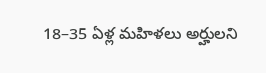18–35 ఏళ్ల మహిళలు అర్హులని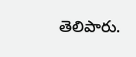తెలిపారు.